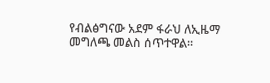የብልፅግናው አደም ፋራህ ለኢዜማ መግለጫ መልስ ሰጥተዋል።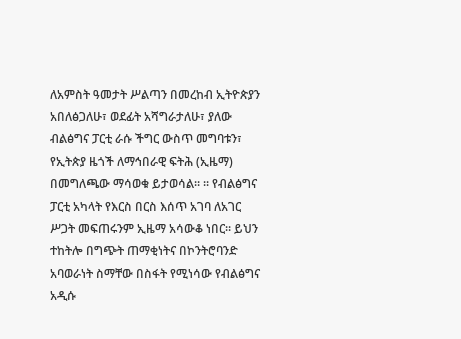ለአምስት ዓመታት ሥልጣን በመረከብ ኢትዮጵያን አበለፅጋለሁ፣ ወደፊት አሻግራታለሁ፣ ያለው ብልፅግና ፓርቲ ራሱ ችግር ውስጥ መግባቱን፣ የኢትጵያ ዜጎች ለማኅበራዊ ፍትሕ (ኢዜማ) በመግለጫው ማሳወቁ ይታወሳል። ፡፡ የብልፅግና ፓርቲ አካላት የእርስ በርስ እሰጥ አገባ ለአገር ሥጋት መፍጠሩንም ኢዜማ አሳውቆ ነበር። ይህን ተከትሎ በግጭት ጠማቂነትና በኮንትሮባንድ አባወራነት ስማቸው በስፋት የሚነሳው የብልፅግና አዲሱ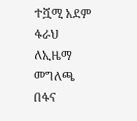ተሿሚ አደም ፋራህ ለኢዜማ መግለጫ በፋና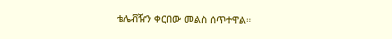ቴሌቭዥን ቀርበው መልስ ሰጥተዋል።